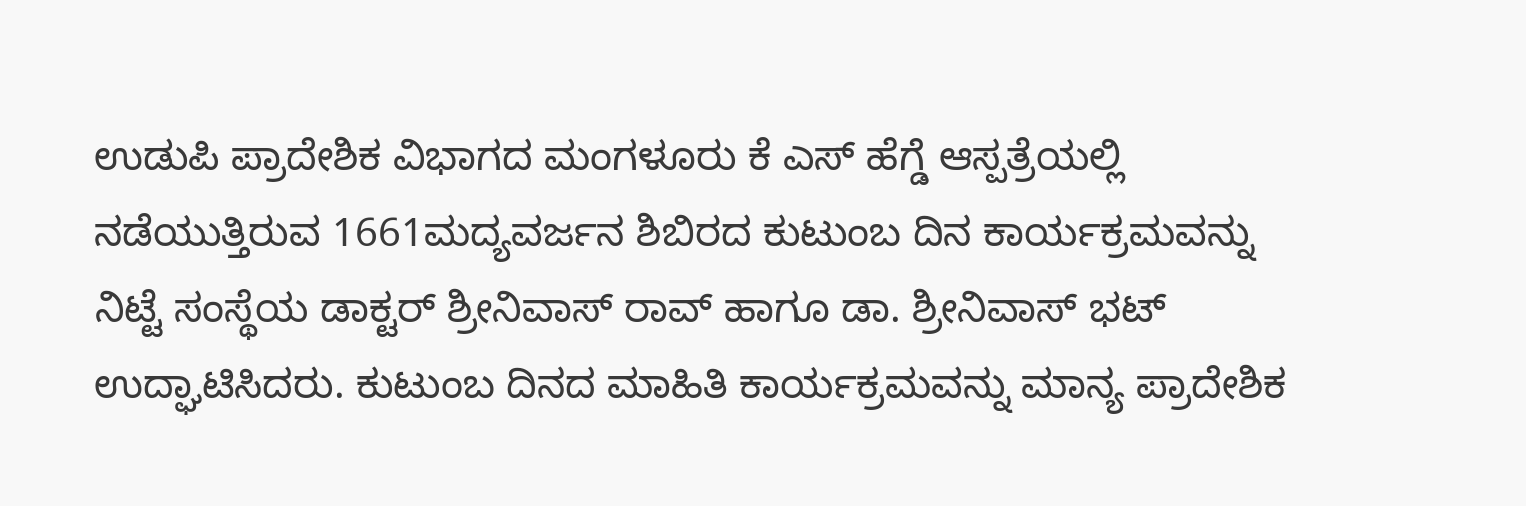ಉಡುಪಿ ಪ್ರಾದೇಶಿಕ ವಿಭಾಗದ ಮಂಗಳೂರು ಕೆ ಎಸ್ ಹೆಗ್ಡೆ ಆಸ್ಪತ್ರೆಯಲ್ಲಿ ನಡೆಯುತ್ತಿರುವ 1661ಮದ್ಯವರ್ಜನ ಶಿಬಿರದ ಕುಟುಂಬ ದಿನ ಕಾರ್ಯಕ್ರಮವನ್ನು ನಿಟ್ಟೆ ಸಂಸ್ಥೆಯ ಡಾಕ್ಟರ್ ಶ್ರೀನಿವಾಸ್ ರಾವ್ ಹಾಗೂ ಡಾ. ಶ್ರೀನಿವಾಸ್ ಭಟ್ ಉದ್ಘಾಟಿಸಿದರು. ಕುಟುಂಬ ದಿನದ ಮಾಹಿತಿ ಕಾರ್ಯಕ್ರಮವನ್ನು ಮಾನ್ಯ ಪ್ರಾದೇಶಿಕ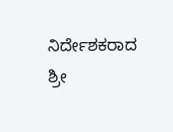ನಿರ್ದೇಶಕರಾದ ಶ್ರೀ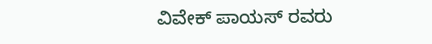ವಿವೇಕ್ ಪಾಯಸ್ ರವರು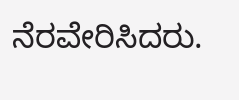ನೆರವೇರಿಸಿದರು.